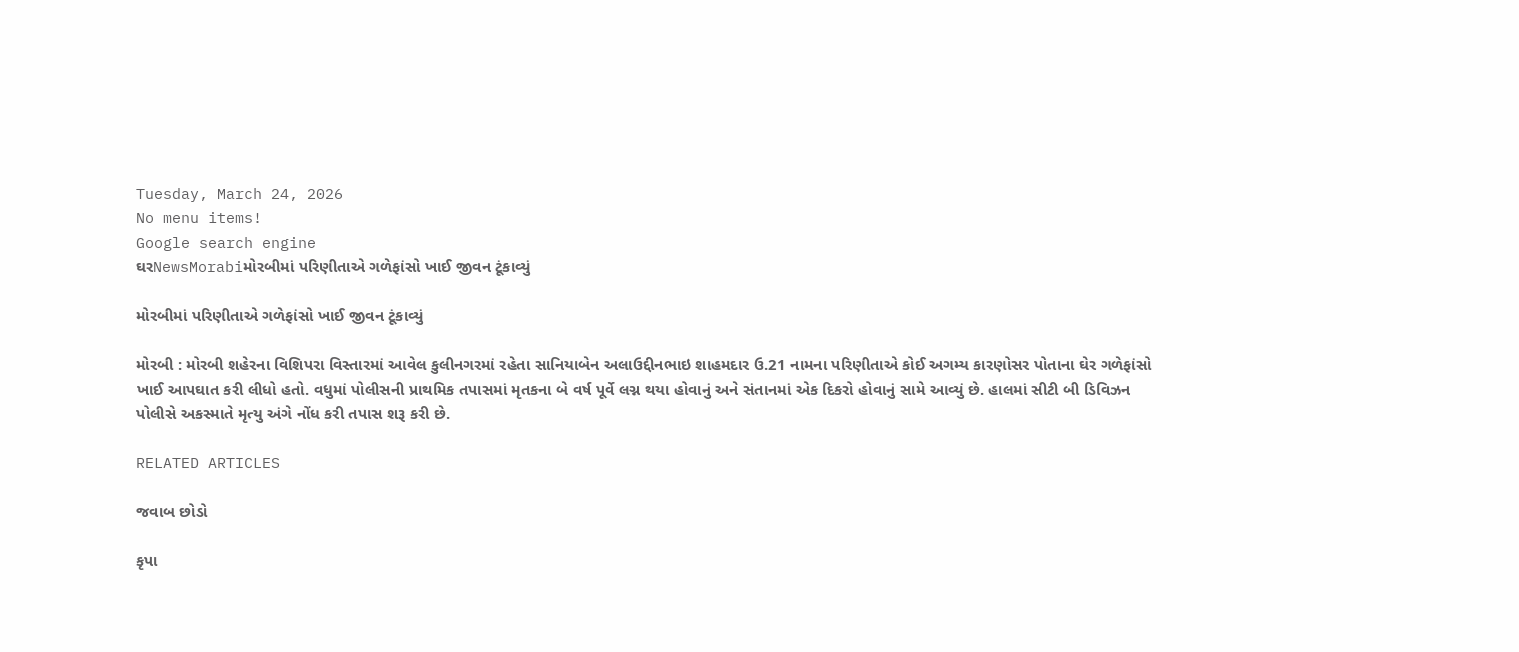Tuesday, March 24, 2026
No menu items!
Google search engine
ઘરNewsMorabiમોરબીમાં પરિણીતાએ ગળેફાંસો ખાઈ જીવન ટૂંકાવ્યું

મોરબીમાં પરિણીતાએ ગળેફાંસો ખાઈ જીવન ટૂંકાવ્યું

મોરબી : મોરબી શહેરના વિશિપરા વિસ્તારમાં આવેલ કુલીનગરમાં રહેતા સાનિયાબેન અલાઉદ્દીનભાઇ શાહમદાર ઉ.21 નામના પરિણીતાએ કોઈ અગમ્ય કારણોસર પોતાના ઘેર ગળેફાંસો ખાઈ આપઘાત કરી લીધો હતો. વધુમાં પોલીસની પ્રાથમિક તપાસમાં મૃતકના બે વર્ષ પૂર્વે લગ્ન થયા હોવાનું અને સંતાનમાં એક દિકરો હોવાનું સામે આવ્યું છે. હાલમાં સીટી બી ડિવિઝન પોલીસે અકસ્માતે મૃત્યુ અંગે નોંધ કરી તપાસ શરૂ કરી છે.

RELATED ARTICLES

જવાબ છોડો

કૃપા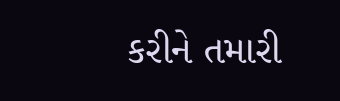કરીને તમારી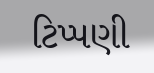ટિપ્પણી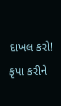દાખલ કરો!
કૃપા કરીને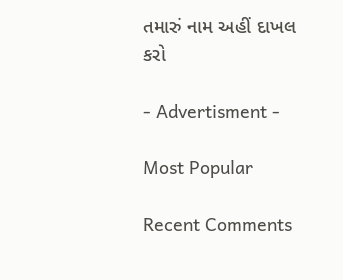તમારું નામ અહીં દાખલ કરો

- Advertisment -

Most Popular

Recent Comments